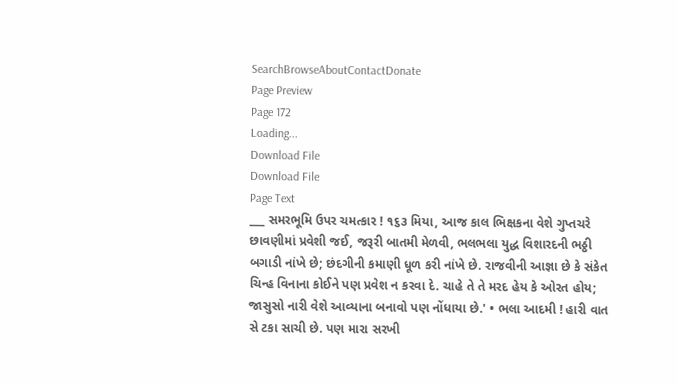SearchBrowseAboutContactDonate
Page Preview
Page 172
Loading...
Download File
Download File
Page Text
___ સમરભૂમિ ઉપર ચમત્કાર ! ૧૬૩ મિયા, આજ કાલ ભિક્ષકના વેશે ગુપ્તચરે છાવણીમાં પ્રવેશી જઈ, જરૂરી બાતમી મેળવી, ભલભલા યુદ્ધ વિશારદની ભઠ્ઠી બગાડી નાંખે છે; છંદગીની કમાણી ધૂળ કરી નાંખે છે. રાજવીની આજ્ઞા છે કે સંકેત ચિન્હ વિનાના કોઈને પણ પ્રવેશ ન કરવા દે. ચાહે તે તે મરદ હેય કે ઓરત હોય; જાસુસો નારી વેશે આવ્યાના બનાવો પણ નોંધાયા છે.' • ભલા આદમી ! હારી વાત સે ટકા સાચી છે. પણ મારા સરખી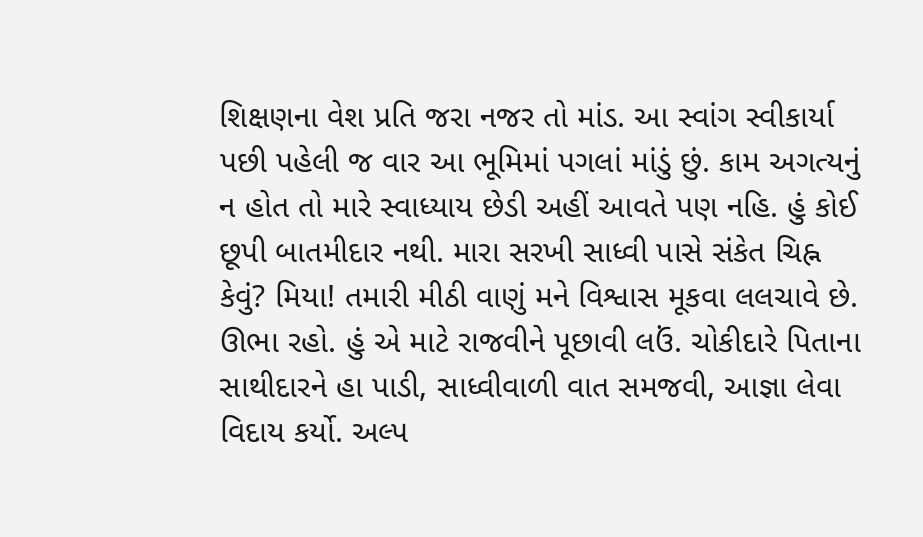શિક્ષણના વેશ પ્રતિ જરા નજર તો માંડ. આ સ્વાંગ સ્વીકાર્યા પછી પહેલી જ વાર આ ભૂમિમાં પગલાં માંડું છું. કામ અગત્યનું ન હોત તો મારે સ્વાધ્યાય છેડી અહીં આવતે પણ નહિ. હું કોઈ છૂપી બાતમીદાર નથી. મારા સરખી સાધ્વી પાસે સંકેત ચિહ્ન કેવું? મિયા! તમારી મીઠી વાણું મને વિશ્વાસ મૂકવા લલચાવે છે. ઊભા રહો. હું એ માટે રાજવીને પૂછાવી લઉં. ચોકીદારે પિતાના સાથીદારને હા પાડી, સાધ્વીવાળી વાત સમજવી, આજ્ઞા લેવા વિદાય કર્યો. અલ્પ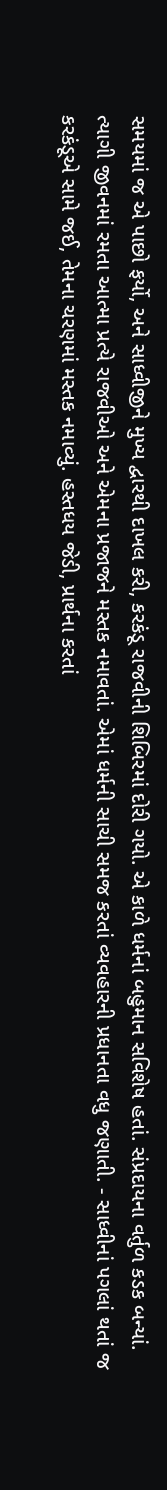સમયમાં જ એ પાછો ફર્યો, અને સાધ્વીજીને મુખ્ય દ્વારથી દાખલ કરી, કરકંડૂ રાજવીની શિબિરમાં દોરી ગયો. એ કાળે ધર્મનાં બહુમાન સવિશેષ હતાં. સંપ્રદાયના વર્તુળ કડક બન્યાં. ત્યાગી જીવનમાં રમતા આત્મા પ્રત્યે રાજવીઓ અને એમના પ્રજાજને મસ્તક નમાવતાં. એમાં ધર્મની સાચી સમજ કરતાં વ્યવહારની પ્રધાનતા વધુ જણાતી. - સાધ્વીનાં પગલાં થતાં જ કરકંડૂએ સામે જઈ, તેમના ચરણમાં મસ્તક નમાવ્યું. હસ્તધય જેડી, પ્રાર્થના કરતાં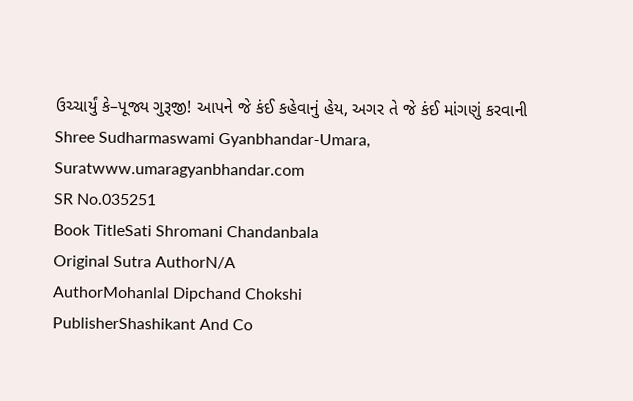ઉચ્ચાર્યું કે–પૂજ્ય ગુરૂજી! આપને જે કંઈ કહેવાનું હેય, અગર તે જે કંઈ માંગણું કરવાની Shree Sudharmaswami Gyanbhandar-Umara, Suratwww.umaragyanbhandar.com
SR No.035251
Book TitleSati Shromani Chandanbala
Original Sutra AuthorN/A
AuthorMohanlal Dipchand Chokshi
PublisherShashikant And Co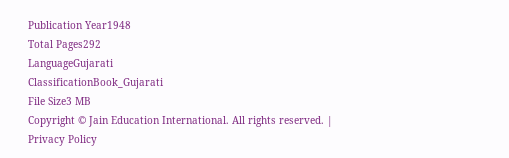Publication Year1948
Total Pages292
LanguageGujarati
ClassificationBook_Gujarati
File Size3 MB
Copyright © Jain Education International. All rights reserved. | Privacy Policy